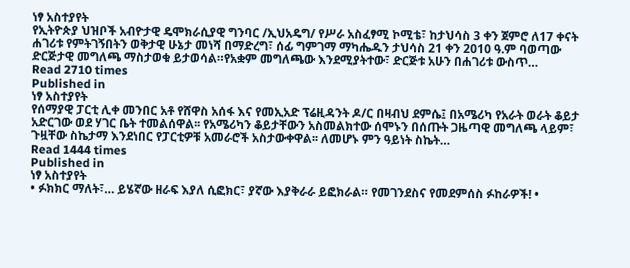ነፃ አስተያየት
የኢትዮጵያ ህዝቦች አብዮታዊ ዴሞክራሲያዊ ግንባር /ኢህአዴግ/ የሥራ አስፈፃሚ ኮሚቴ፣ ከታህሳስ 3 ቀን ጀምሮ ለ17 ቀናት ሐገሪቱ የምትገኝበትን ወቅታዊ ሁኔታ መነሻ በማድረግ፣ ሰፊ ግምገማ ማካሔዱን ታህሳስ 21 ቀን 2010 ዓ.ም ባወጣው ድርጅታዊ መግለጫ ማስታወቁ ይታወሳል።የአቋም መግለጫው እንደሚያትተው፣ ድርጅቱ አሁን በሐገሪቱ ውስጥ…
Read 2710 times
Published in
ነፃ አስተያየት
የሰማያዊ ፓርቲ ሊቀ መንበር አቶ የሸዋስ አሰፋ እና የመኢአድ ፕሬዚዳንት ዶ/ር በዛብህ ደምሴ፤ በአሜሪካ የአራት ወራት ቆይታ አድርገው ወደ ሃገር ቤት ተመልሰዋል፡፡ የአሜሪካን ቆይታቸውን አስመልክተው ሰሞኑን በሰጡት ጋዜጣዊ መግለጫ ላይም፣ ጉዟቸው ስኬታማ እንደነበር የፓርቲዎቹ አመራሮች አስታውቀዋል፡፡ ለመሆኑ ምን ዓይነት ስኬት…
Read 1444 times
Published in
ነፃ አስተያየት
• ፉክክር ማለት፣… ይሄኛው ዘራፍ እያለ ሲፎክር፣ ያኛው እያቅራራ ይፎክራል። የመገንደስና የመደምሰስ ፉከራዎች! •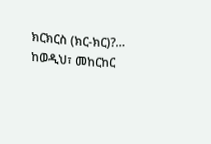ክርክርስ (ክር-ክር)?… ከወዲህ፣ መከርከር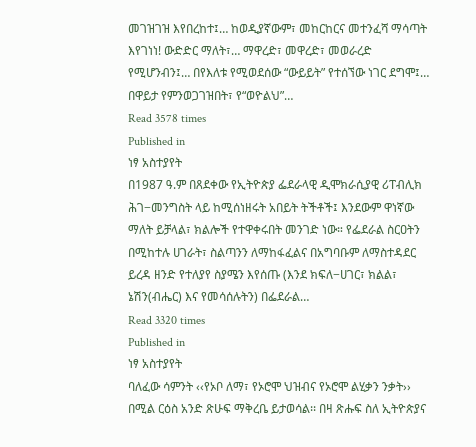መገዝገዝ እየበረከተ፤… ከወዲያኛውም፣ መከርከርና መተንፈሻ ማሳጣት እየገነነ! ውድድር ማለት፣… ማዋረድ፣ መዋረድ፣ መወራረድ የሚሆንብን፤… በየእለቱ የሚወደሰው “ውይይት” የተሰኘው ነገር ደግሞ፤… በዋይታ የምንወጋገዝበት፣ የ“ወዮልህ”…
Read 3578 times
Published in
ነፃ አስተያየት
በ1987 ዓ.ም በጸደቀው የኢትዮጵያ ፌደራላዊ ዲሞክራሲያዊ ሪፐብሊክ ሕገ−መንግስት ላይ ከሚሰነዘሩት አበይት ትችቶች፤ እንደውም ዋነኛው ማለት ይቻላል፣ ክልሎች የተዋቀሩበት መንገድ ነው። የፌደራል ስርዐትን በሚከተሉ ሀገራት፣ ስልጣንን ለማከፋፈልና በአግባቡም ለማስተዳደር ይረዳ ዘንድ የተለያየ ስያሜን እየሰጡ (እንደ ክፍለ−ሀገር፣ ክልል፣ ኔሽን(ብሔር) እና የመሳሰሉትን) በፌደራል…
Read 3320 times
Published in
ነፃ አስተያየት
ባለፈው ሳምንት ‹‹የኦቦ ለማ፣ የኦሮሞ ህዝብና የኦሮሞ ልሂቃን ንቃት›› በሚል ርዕስ አንድ ጽሁፍ ማቅረቤ ይታወሳል፡፡ በዛ ጽሑፍ ስለ ኢትዮጵያና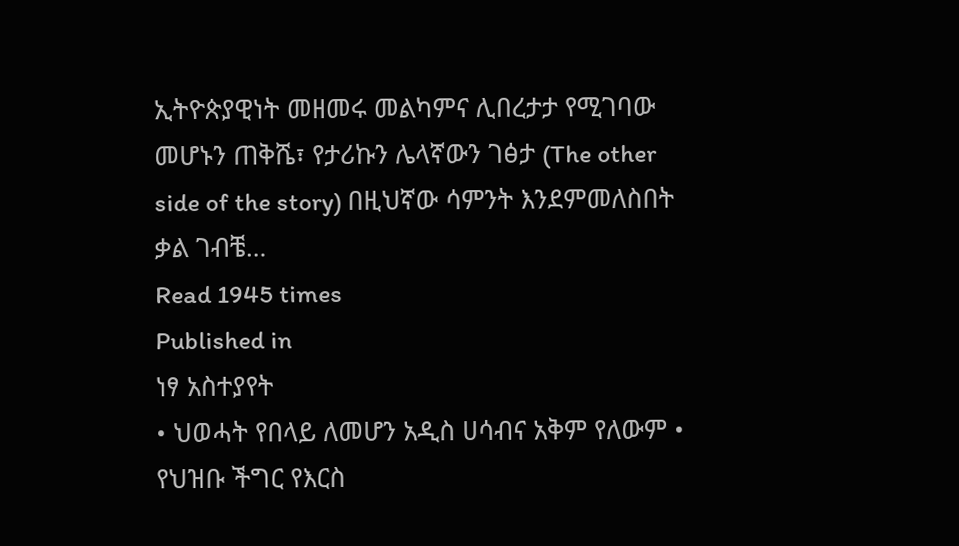ኢትዮጵያዊነት መዘመሩ መልካምና ሊበረታታ የሚገባው መሆኑን ጠቅሼ፣ የታሪኩን ሌላኛውን ገፅታ (The other side of the story) በዚህኛው ሳምንት እንደምመለስበት ቃል ገብቼ…
Read 1945 times
Published in
ነፃ አስተያየት
• ህወሓት የበላይ ለመሆን አዲስ ሀሳብና አቅም የለውም • የህዝቡ ችግር የእርስ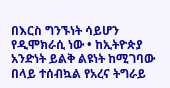በእርስ ግንኙነት ሳይሆን የዲሞክራሲ ነው • ከኢትዮጵያ አንድነት ይልቅ ልዩነት ከሚገባው በላይ ተሰብኳል የአረና ትግራይ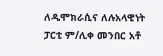ለዲሞክራሲና ለሉአላዊነት ፓርቲ ም/ሊቀ መንበር አቶ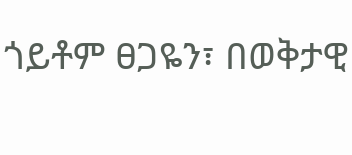ጎይቶም ፀጋዬን፣ በወቅታዊ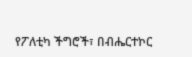የፖለቲካ ችግሮች፣ በብሔርተኮር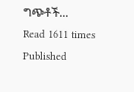ግጭቶች…
Read 1611 times
Published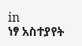in
ነፃ አስተያየት